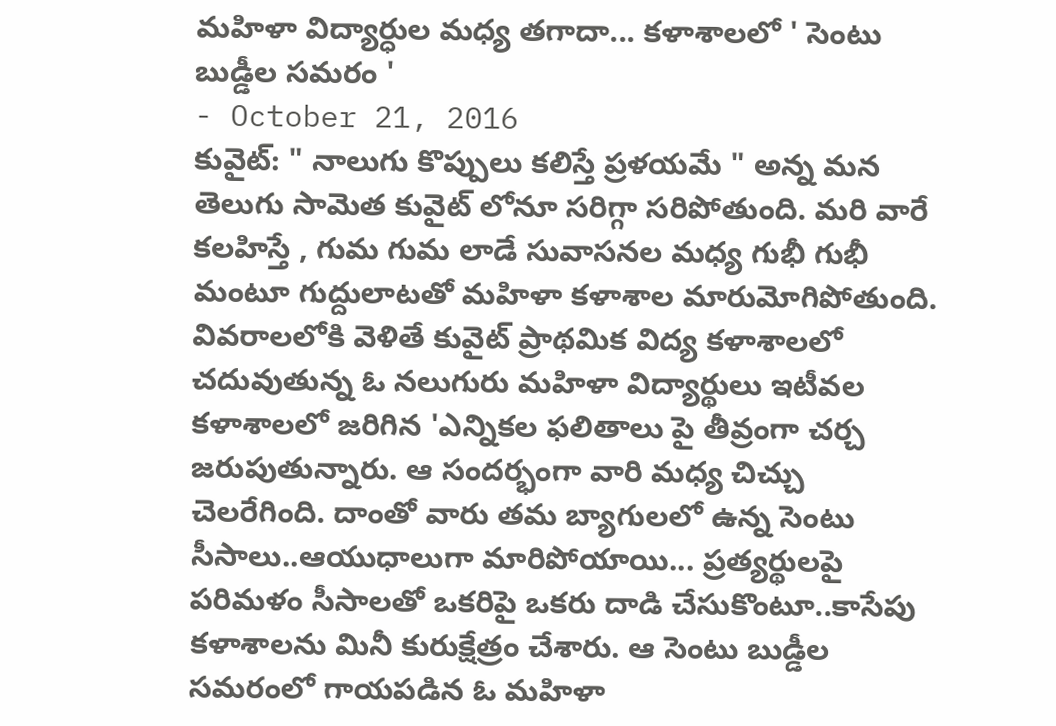మహిళా విద్యార్ధుల మధ్య తగాదా... కళాశాలలో ' సెంటు బుడ్డీల సమరం '
- October 21, 2016
కువైట్: " నాలుగు కొప్పులు కలిస్తే ప్రళయమే " అన్న మన తెలుగు సామెత కువైట్ లోనూ సరిగ్గా సరిపోతుంది. మరి వారే కలహిస్తే , గుమ గుమ లాడే సువాసనల మధ్య గుభీ గుభీ మంటూ గుద్దులాటతో మహిళా కళాశాల మారుమోగిపోతుంది. వివరాలలోకి వెళితే కువైట్ ప్రాథమిక విద్య కళాశాలలో చదువుతున్న ఓ నలుగురు మహిళా విద్యార్థులు ఇటీవల కళాశాలలో జరిగిన 'ఎన్నికల ఫలితాలు పై తీవ్రంగా చర్చ జరుపుతున్నారు. ఆ సందర్భంగా వారి మధ్య చిచ్చు చెలరేగింది. దాంతో వారు తమ బ్యాగులలో ఉన్న సెంటు సీసాలు..ఆయుధాలుగా మారిపోయాయి... ప్రత్యర్థులపై పరిమళం సీసాలతో ఒకరిపై ఒకరు దాడి చేసుకొంటూ..కాసేపు కళాశాలను మినీ కురుక్షేత్రం చేశారు. ఆ సెంటు బుడ్డీల సమరంలో గాయపడిన ఓ మహిళా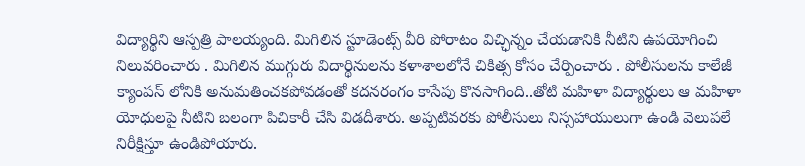విద్యార్థిని ఆస్పత్రి పాలయ్యంది. మిగిలిన స్టూడెంట్స్ వీరి పోరాటం విచ్ఛిన్నం చేయడానికి నీటిని ఉపయోగించి నిలువరించారు . మిగిలిన ముగ్గురు విదార్థినులను కళాశాలలోనే చికిత్స కోసం చేర్పించారు . పోలీసులను కాలేజీ క్యాంపస్ లోనికి అనుమతించకపోవడంతో కదనరంగం కాసేపు కొనసాగింది..తోటి మహిళా విద్యార్థులు ఆ మహిళా యోధులపై నీటిని బలంగా పిచికారీ చేసి విడదీశారు. అప్పటివరకు పోలీసులు నిస్సహాయులుగా ఉండి వెలుపలే నిరీక్షిస్తూ ఉండిపోయారు.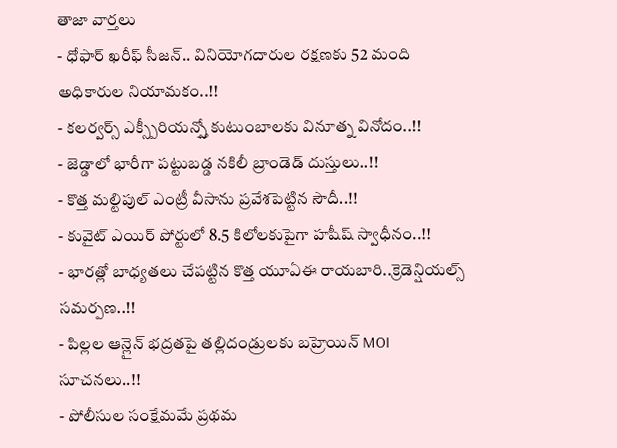తాజా వార్తలు
- ధోఫార్ ఖరీఫ్ సీజన్.. వినియోగదారుల రక్షణకు 52 మంది అధికారుల నియామకం..!!
- కలర్వర్స్ ఎక్స్పీరియన్స్తో కుటుంబాలకు వినూత్న వినోదం..!!
- జెడ్డాలో భారీగా పట్టుబడ్డ నకిలీ బ్రాండెడ్ దుస్తులు..!!
- కొత్త మల్టిపుల్ ఎంట్రీ వీసాను ప్రవేశపెట్టిన సౌదీ..!!
- కువైట్ ఎయిర్ పోర్టులో 8.5 కిలోలకుపైగా హషీష్ స్వాధీనం..!!
- భారత్లో బాధ్యతలు చేపట్టిన కొత్త యూఏఈ రాయబారి..క్రెడెన్షియల్స్ సమర్పణ..!!
- పిల్లల ఆన్లైన్ భద్రతపై తల్లిదండ్రులకు బహ్రెయిన్ MOI సూచనలు..!!
- పోలీసుల సంక్షేమమే ప్రథమ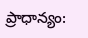ప్రాధాన్యం: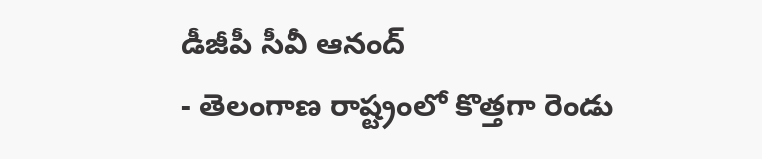డీజీపీ సీవీ ఆనంద్
- తెలంగాణ రాష్ట్రంలో కొత్తగా రెండు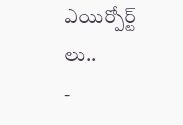ఎయిర్పోర్ట్ లు..
-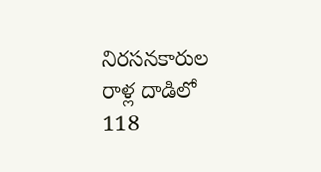నిరసనకారుల రాళ్ల దాడిలో 118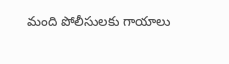మంది పోలీసులకు గాయాలు